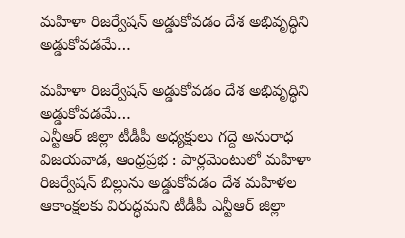మహిళా రిజర్వేషన్ అడ్డుకోవడం దేశ అభివృద్ధిని అడ్డుకోవడమే…

మహిళా రిజర్వేషన్ అడ్డుకోవడం దేశ అభివృద్ధిని అడ్డుకోవడమే…
ఎన్టీఆర్ జిల్లా టీడీపీ అధ్యక్షులు గద్దె అనురాధ
విజయవాడ, ఆంధ్రప్రభ : పార్లమెంటులో మహిళా రిజర్వేషన్ బిల్లును అడ్డుకోవడం దేశ మహిళల ఆకాంక్షలకు విరుద్ధమని టీడీపీ ఎన్టీఆర్ జిల్లా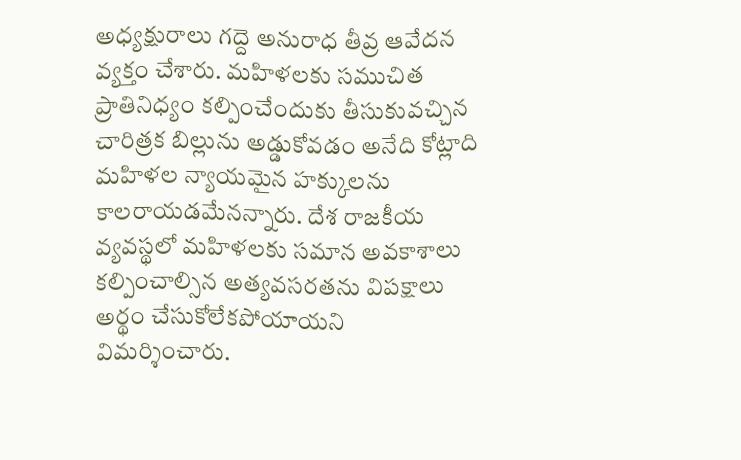అధ్యక్షురాలు గద్దె అనురాధ తీవ్ర ఆవేదన వ్యక్తం చేశారు. మహిళలకు సముచిత ప్రాతినిధ్యం కల్పించేందుకు తీసుకువచ్చిన చారిత్రక బిల్లును అడ్డుకోవడం అనేది కోట్లాది మహిళల న్యాయమైన హక్కులను కాలరాయడమేనన్నారు. దేశ రాజకీయ వ్యవస్థలో మహిళలకు సమాన అవకాశాలు కల్పించాల్సిన అత్యవసరతను విపక్షాలు అర్థం చేసుకోలేకపోయాయని విమర్శించారు.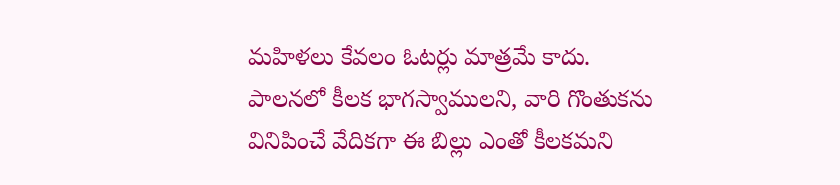మహిళలు కేవలం ఓటర్లు మాత్రమే కాదు.
పాలనలో కీలక భాగస్వాములని, వారి గొంతుకను వినిపించే వేదికగా ఈ బిల్లు ఎంతో కీలకమని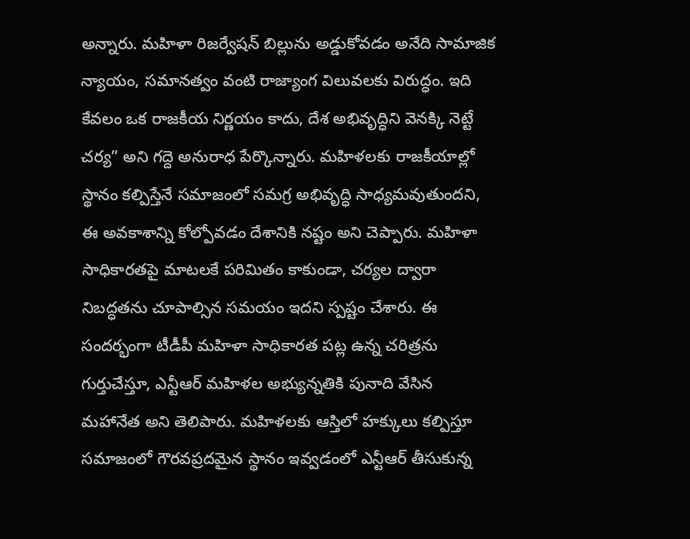అన్నారు. మహిళా రిజర్వేషన్ బిల్లును అడ్డుకోవడం అనేది సామాజిక న్యాయం, సమానత్వం వంటి రాజ్యాంగ విలువలకు విరుద్ధం. ఇది కేవలం ఒక రాజకీయ నిర్ణయం కాదు, దేశ అభివృద్ధిని వెనక్కి నెట్టే చర్య” అని గద్దె అనురాధ పేర్కొన్నారు. మహిళలకు రాజకీయాల్లో స్థానం కల్పిస్తేనే సమాజంలో సమగ్ర అభివృద్ధి సాధ్యమవుతుందని, ఈ అవకాశాన్ని కోల్పోవడం దేశానికి నష్టం అని చెప్పారు. మహిళా సాధికారతపై మాటలకే పరిమితం కాకుండా, చర్యల ద్వారా నిబద్ధతను చూపాల్సిన సమయం ఇదని స్పష్టం చేశారు. ఈ సందర్భంగా టీడీపీ మహిళా సాధికారత పట్ల ఉన్న చరిత్రను గుర్తుచేస్తూ, ఎన్టీఆర్ మహిళల అభ్యున్నతికి పునాది వేసిన మహానేత అని తెలిపారు. మహిళలకు ఆస్తిలో హక్కులు కల్పిస్తూ సమాజంలో గౌరవప్రదమైన స్థానం ఇవ్వడంలో ఎన్టీఆర్ తీసుకున్న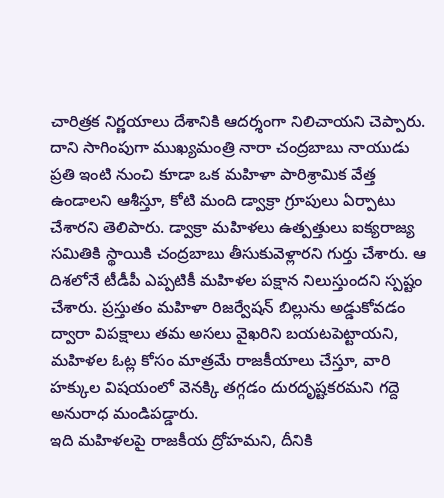చారిత్రక నిర్ణయాలు దేశానికి ఆదర్శంగా నిలిచాయని చెప్పారు.
దాని సాగింపుగా ముఖ్యమంత్రి నారా చంద్రబాబు నాయుడు ప్రతి ఇంటి నుంచి కూడా ఒక మహిళా పారిశ్రామిక వేత్త ఉండాలని ఆశీస్తూ, కోటి మంది డ్వాక్రా గ్రూపులు ఏర్పాటు చేశారని తెలిపారు. డ్వాక్రా మహిళలు ఉత్పత్తులు ఐక్యరాజ్య సమితికి స్థాయికి చంద్రబాబు తీసుకువెళ్లారని గుర్తు చేశారు. ఆ దిశలోనే టీడీపీ ఎప్పటికీ మహిళల పక్షాన నిలుస్తుందని స్పష్టం చేశారు. ప్రస్తుతం మహిళా రిజర్వేషన్ బిల్లును అడ్డుకోవడం ద్వారా విపక్షాలు తమ అసలు వైఖరిని బయటపెట్టాయని, మహిళల ఓట్ల కోసం మాత్రమే రాజకీయాలు చేస్తూ, వారి హక్కుల విషయంలో వెనక్కి తగ్గడం దురదృష్టకరమని గద్దె అనురాధ మండిపడ్డారు.
ఇది మహిళలపై రాజకీయ ద్రోహమని, దీనికి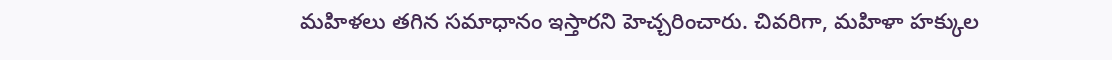మహిళలు తగిన సమాధానం ఇస్తారని హెచ్చరించారు. చివరిగా, మహిళా హక్కుల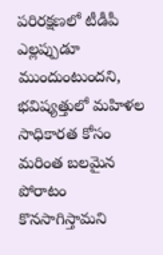పరిరక్షణలో టీడీపీ ఎల్లప్పుడూ ముందుంటుందని, భవిష్యత్తులో మహిళల సాధికారత కోసం మరింత బలమైన పోరాటం కొనసాగిస్తామని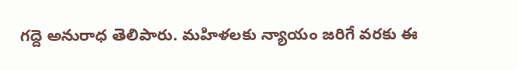గద్దె అనురాధ తెలిపారు. మహిళలకు న్యాయం జరిగే వరకు ఈ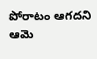పోరాటం ఆగదని ఆమె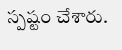స్పష్టం చేశారు.